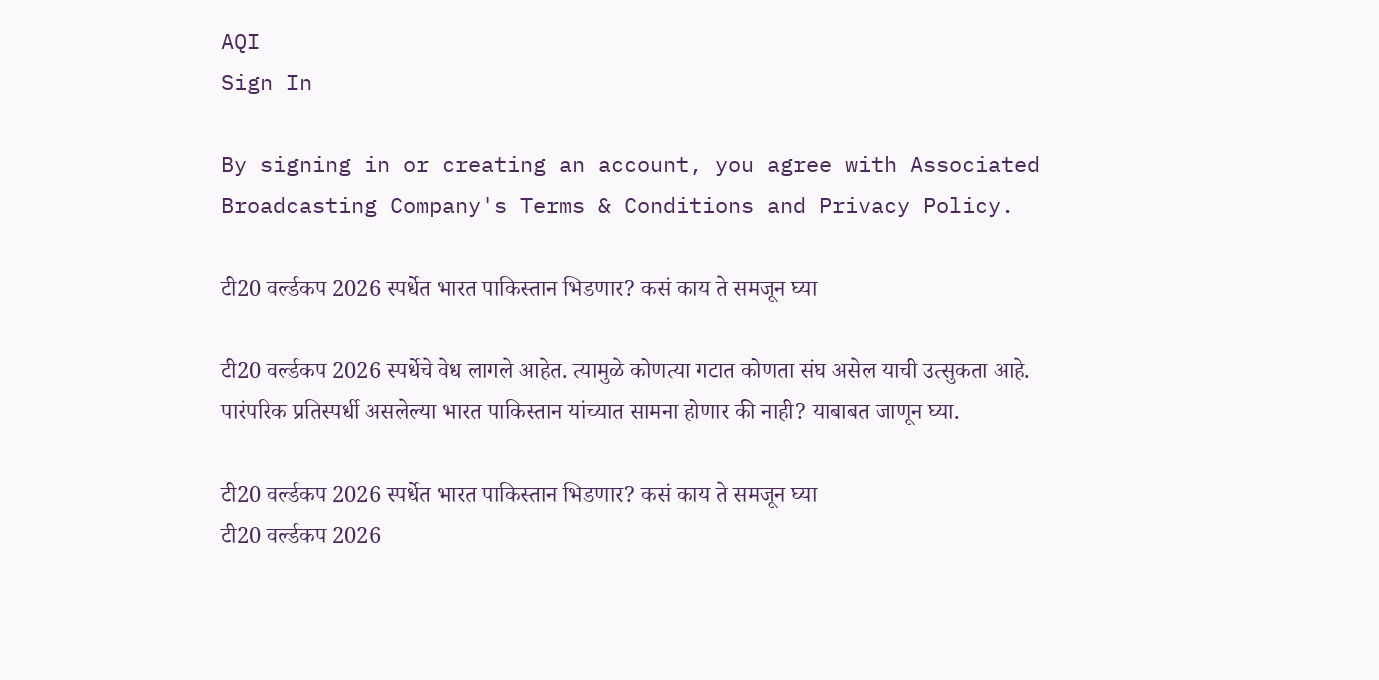AQI
Sign In

By signing in or creating an account, you agree with Associated Broadcasting Company's Terms & Conditions and Privacy Policy.

टी20 वर्ल्डकप 2026 स्पर्धेत भारत पाकिस्तान भिडणार? कसं काय ते समजून घ्या

टी20 वर्ल्डकप 2026 स्पर्धेचे वेध लागले आहेत. त्यामुळे कोणत्या गटात कोणता संघ असेल याची उत्सुकता आहे. पारंपरिक प्रतिस्पर्धी असलेल्या भारत पाकिस्तान यांच्यात सामना होणार की नाही? याबाबत जाणून घ्या.

टी20 वर्ल्डकप 2026 स्पर्धेत भारत पाकिस्तान भिडणार? कसं काय ते समजून घ्या
टी20 वर्ल्डकप 2026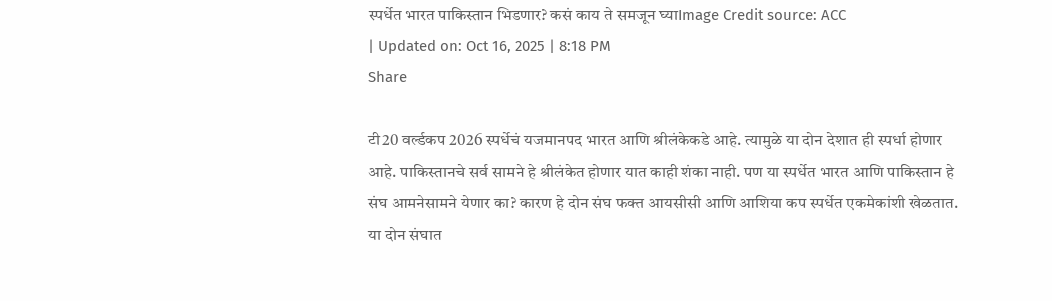स्पर्धेत भारत पाकिस्तान भिडणार? कसं काय ते समजून घ्याImage Credit source: ACC
| Updated on: Oct 16, 2025 | 8:18 PM
Share

टी20 वर्ल्डकप 2026 स्पर्धेचं यजमानपद भारत आणि श्रीलंकेकडे आहे. त्यामुळे या दोन देशात ही स्पर्धा होणार आहे. पाकिस्तानचे सर्व सामने हे श्रीलंकेत होणार यात काही शंका नाही. पण या स्पर्धेत भारत आणि पाकिस्तान हे संघ आमनेसामने येणार का? कारण हे दोन संघ फक्त आयसीसी आणि आशिया कप स्पर्धेत एकमेकांशी खेळतात. या दोन संघात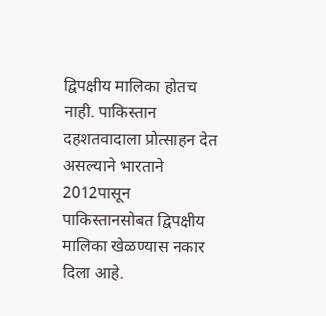द्विपक्षीय मालिका होतच नाही. पाकिस्तान दहशतवादाला प्रोत्साहन देत असल्याने भारताने 2012पासून पाकिस्तानसोबत द्विपक्षीय मालिका खेळण्यास नकार दिला आहे.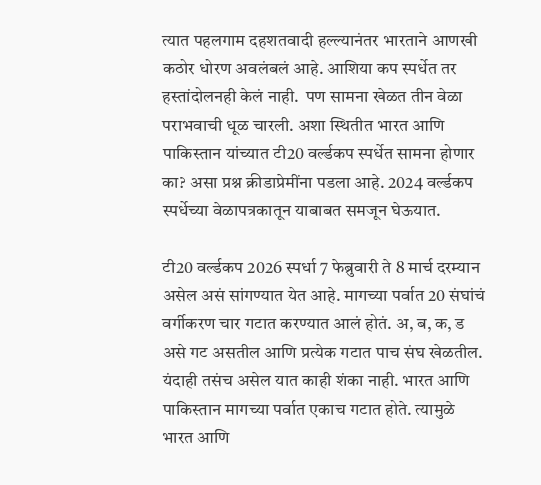त्यात पहलगाम दहशतवादी हल्ल्यानंतर भारताने आणखी कठोर धोरण अवलंबलं आहे. आशिया कप स्पर्धेत तर हस्तांदोलनही केलं नाही.  पण सामना खेळत तीन वेळा पराभवाची धूळ चारली. अशा स्थितीत भारत आणि पाकिस्तान यांच्यात टी20 वर्ल्डकप स्पर्धेत सामना होणार का? असा प्रश्न क्रीडाप्रेमींना पडला आहे. 2024 वर्ल्डकप स्पर्धेच्या वेळापत्रकातून याबाबत समजून घेऊयात.

टी20 वर्ल्डकप 2026 स्पर्धा 7 फेब्रुवारी ते 8 मार्च दरम्यान असेल असं सांगण्यात येत आहे. मागच्या पर्वात 20 संघांचं वर्गीकरण चार गटात करण्यात आलं होतं. अ, ब, क, ड असे गट असतील आणि प्रत्येक गटात पाच संघ खेळतील. यंदाही तसंच असेल यात काही शंका नाही. भारत आणि पाकिस्तान मागच्या पर्वात एकाच गटात होते. त्यामुळे भारत आणि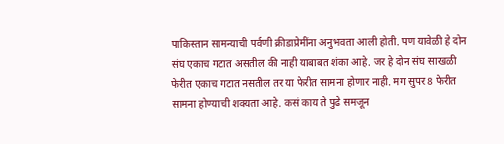पाकिस्तान सामन्याची पर्वणी क्रीडाप्रेमींना अनुभवता आली होती. पण यावेळी हे दोन संघ एकाच गटात असतील की नाही याबाबत शंका आहे. जर हे दोन संघ साखळी फेरीत एकाच गटात नसतील तर या फेरीत सामना होणार नाही. मग सुपर 8 फेरीत सामना होण्याची शक्यता आहे. कसं काय ते पुढे समजून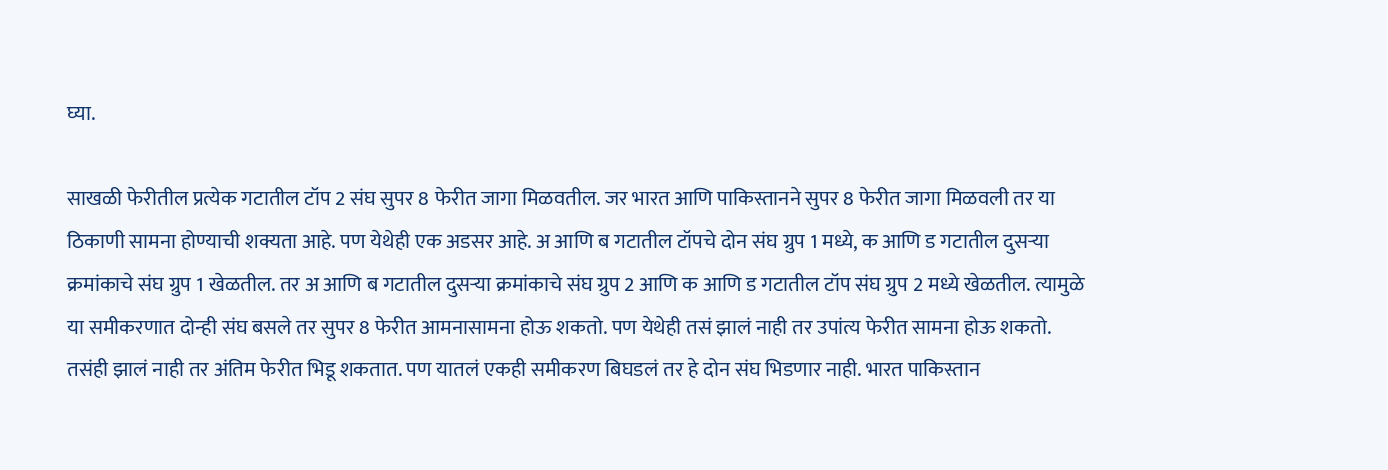घ्या.

साखळी फेरीतील प्रत्येक गटातील टॉप 2 संघ सुपर 8 फेरीत जागा मिळवतील. जर भारत आणि पाकिस्तानने सुपर 8 फेरीत जागा मिळवली तर या ठिकाणी सामना होण्याची शक्यता आहे. पण येथेही एक अडसर आहे. अ आणि ब गटातील टॉपचे दोन संघ ग्रुप 1 मध्ये, क आणि ड गटातील दुसर्‍या क्रमांकाचे संघ ग्रुप 1 खेळतील. तर अ आणि ब गटातील दुसऱ्या क्रमांकाचे संघ ग्रुप 2 आणि क आणि ड गटातील टॉप संघ ग्रुप 2 मध्ये खेळतील. त्यामुळे या समीकरणात दोन्ही संघ बसले तर सुपर 8 फेरीत आमनासामना होऊ शकतो. पण येथेही तसं झालं नाही तर उपांत्य फेरीत सामना होऊ शकतो. तसंही झालं नाही तर अंतिम फेरीत भिडू शकतात. पण यातलं एकही समीकरण बिघडलं तर हे दोन संघ भिडणार नाही. भारत पाकिस्तान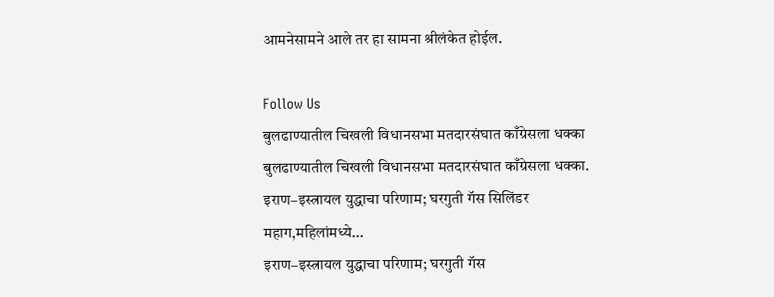आमनेसामने आले तर हा सामना श्रीलंकेत होईल.

Follow Us
बुलढाण्यातील चिखली विधानसभा मतदारसंघात काँग्रेसला धक्का
बुलढाण्यातील चिखली विधानसभा मतदारसंघात काँग्रेसला धक्का.
इराण–इस्त्रायल युद्धाचा परिणाम; घरगुती गॅस सिलिंडर महाग,महिलांमध्ये...
इराण–इस्त्रायल युद्धाचा परिणाम; घरगुती गॅस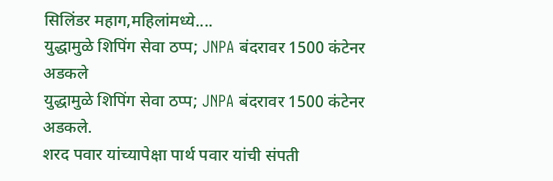सिलिंडर महाग,महिलांमध्ये....
युद्धामुळे शिपिंग सेवा ठप्प; JNPA बंदरावर 1500 कंटेनर अडकले
युद्धामुळे शिपिंग सेवा ठप्प; JNPA बंदरावर 1500 कंटेनर अडकले.
शरद पवार यांच्यापेक्षा पार्थ पवार यांची संपती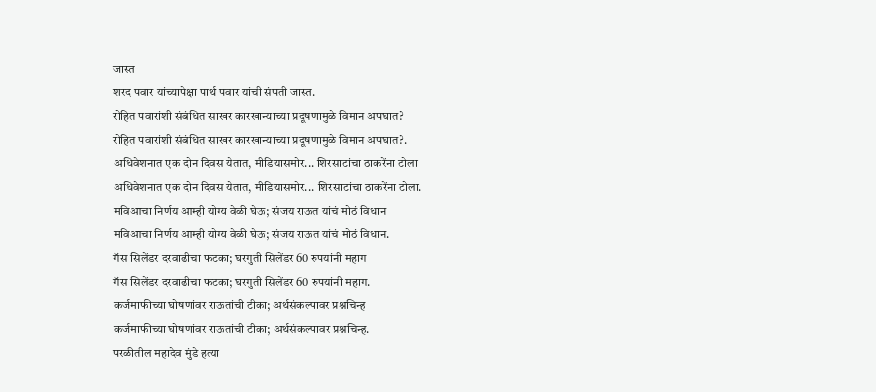जास्त
शरद पवार यांच्यापेक्षा पार्थ पवार यांची संपती जास्त.
रोहित पवारांशी संबंधित साखर कारखान्याच्या प्रदूषणामुळे विमान अपघात?
रोहित पवारांशी संबंधित साखर कारखान्याच्या प्रदूषणामुळे विमान अपघात?.
अधिवेशनात एक दोन दिवस येतात, मीडियासमोर... शिरसाटांचा ठाकरेंना टोला
अधिवेशनात एक दोन दिवस येतात, मीडियासमोर... शिरसाटांचा ठाकरेंना टोला.
मविआचा निर्णय आम्ही योग्य वेळी घेऊ; संजय राऊत यांचं मोठं विधान
मविआचा निर्णय आम्ही योग्य वेळी घेऊ; संजय राऊत यांचं मोठं विधान.
गॅस सिलेंडर दरवाढीचा फटका; घरगुती सिलेंडर 60 रुपयांनी महाग
गॅस सिलेंडर दरवाढीचा फटका; घरगुती सिलेंडर 60 रुपयांनी महाग.
कर्जमाफीच्या घोषणांवर राऊतांची टीका; अर्थसंकल्पावर प्रश्नचिन्ह
कर्जमाफीच्या घोषणांवर राऊतांची टीका; अर्थसंकल्पावर प्रश्नचिन्ह.
परळीतील महादेव मुंडे हत्या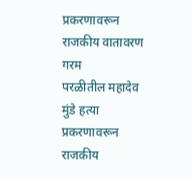प्रकरणावरून राजकीय वातावरण गरम
परळीतील महादेव मुंडे हत्या प्रकरणावरून राजकीय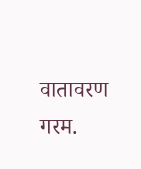वातावरण गरम.